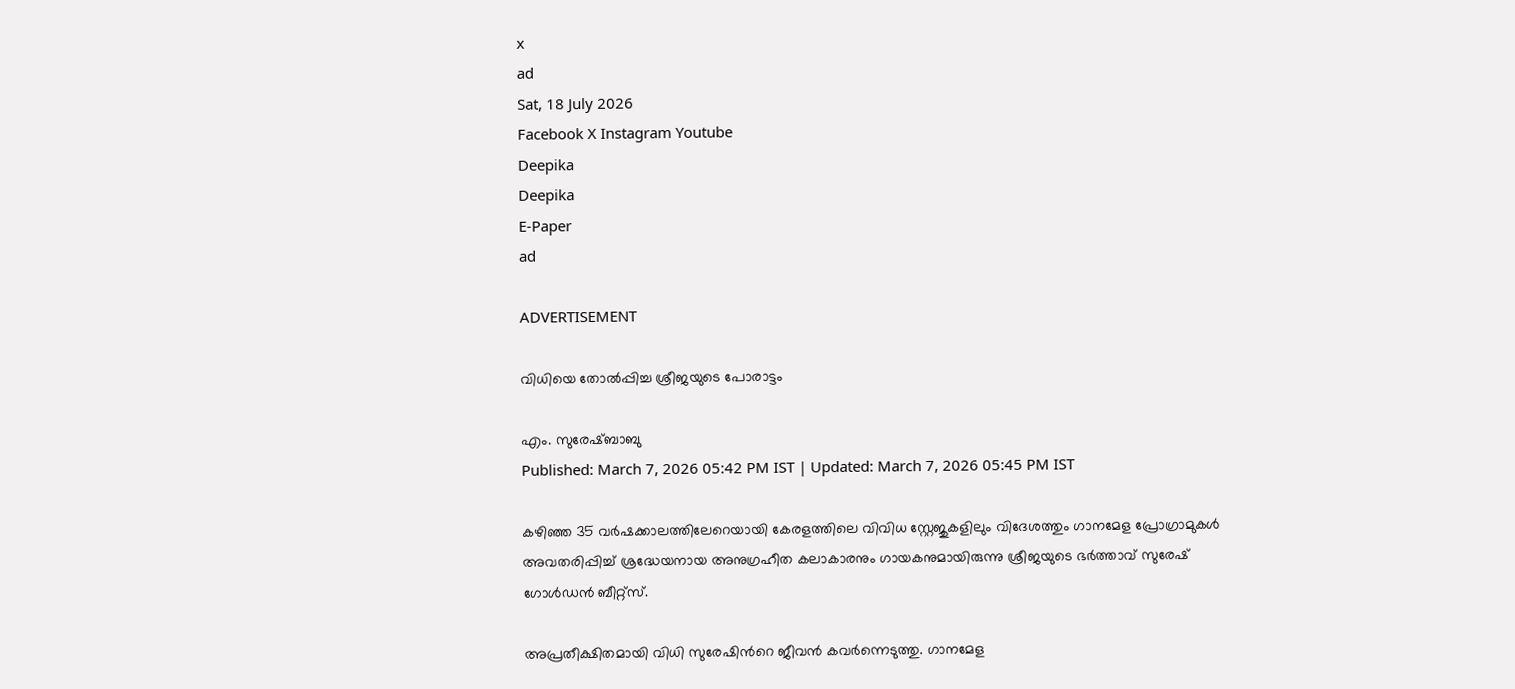x
ad
Sat, 18 July 2026
Facebook X Instagram Youtube
Deepika
Deepika
E-Paper
ad

ADVERTISEMENT

വിധിയെ തോൽപ്പിച്ച ശ്രീജയുടെ പോരാട്ടം

എം. സുരേഷ്ബാബു
Published: March 7, 2026 05:42 PM IST | Updated: March 7, 2026 05:45 PM IST

കഴിഞ്ഞ 35 വര്‍ഷക്കാലത്തിലേറെയായി കേരളത്തിലെ വിവിധ സ്റ്റേജുകളിലും വിദേശത്തും ഗാനമേള പ്രോഗ്രാമുകള്‍ അവതരിപ്പിച്ച് ശ്രദ്ധേയനായ അനുഗ്രഹീത കലാകാരനും ഗായകനുമായിരുന്നു ശ്രീജയുടെ ഭര്‍ത്താവ് സുരേഷ് ഗോള്‍ഡന്‍ ബീറ്റ്‌സ്.

അപ്രതീക്ഷിതമായി വിധി സുരേഷിന്‍റെ ജീവന്‍ കവര്‍ന്നെടുത്തു. ഗാനമേള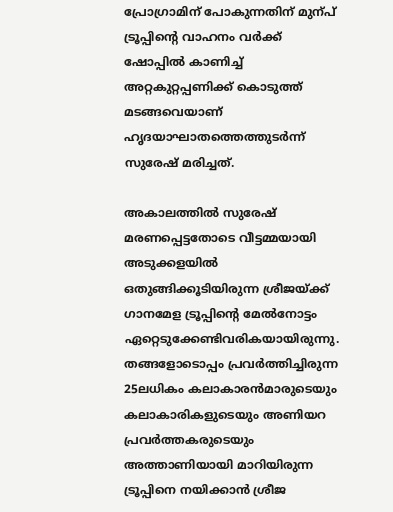പ്രോഗ്രാമിന് പോകുന്നതിന് മുന്പ് ട്രൂപ്പിന്‍റെ വാഹനം വര്‍ക്ക് ഷോപ്പില്‍ കാണിച്ച് അറ്റകുറ്റപ്പണിക്ക് കൊടുത്ത് മടങ്ങവെയാണ് ഹൃദയാഘാതത്തെത്തുടര്‍ന്ന് സുരേഷ് മരിച്ചത്.

അകാലത്തില്‍ സുരേഷ് മരണപ്പെട്ടതോടെ വീട്ടമ്മയായി അടുക്കളയില്‍ ഒതുങ്ങിക്കൂടിയിരുന്ന ശ്രീജയ്ക്ക് ഗാനമേള ട്രൂപ്പിന്‍റെ മേല്‍നോട്ടം ഏറ്റെടുക്കേണ്ടിവരികയായിരുന്നു. തങ്ങളോടൊപ്പം പ്രവര്‍ത്തിച്ചിരുന്ന 25ലധികം കലാകാരന്‍മാരുടെയും കലാകാരികളുടെയും അണിയറ പ്രവര്‍ത്തകരുടെയും അത്താണിയായി മാറിയിരുന്ന ട്രൂപ്പിനെ നയിക്കാന്‍ ശ്രീജ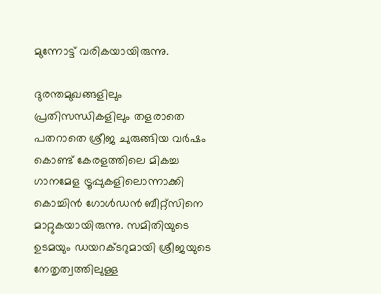മുന്നോട്ട് വരികയായിരുന്നു.

ദുരന്തമുഖങ്ങളിലും പ്രതിസന്ധികളിലും തളരാതെ പതറാതെ ശ്രീജ ചുരുങ്ങിയ വര്‍ഷം കൊണ്ട് കേരളത്തിലെ മികച്ച ഗാനമേള ട്രൂപ്പുകളിലൊന്നാക്കി കൊച്ചിന്‍ ഗോള്‍ഡന്‍ ബീറ്റ്‌സിനെ മാറ്റുകയായിരുന്നു. സമിതിയുടെ ഉടമയും ഡയറക്ടറുമായി ശ്രീജയുടെ നേതൃത്വത്തിലുള്ള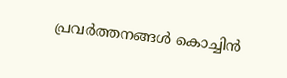പ്രവര്‍ത്തനങ്ങള്‍ കൊച്ചിന്‍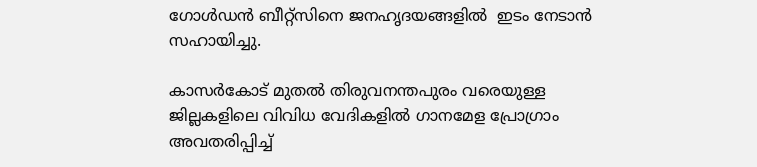ഗോള്‍ഡന്‍ ബീറ്റ്‌സിനെ ജനഹൃദയങ്ങളില്‍ ‍ ഇടം നേടാന്‍ സഹായിച്ചു.

കാസര്‍കോട് മുതല്‍ തിരുവനന്തപുരം വരെയുള്ള ജില്ലകളിലെ വിവിധ വേദികളില്‍ ഗാനമേള പ്രോഗ്രാം അവതരിപ്പിച്ച്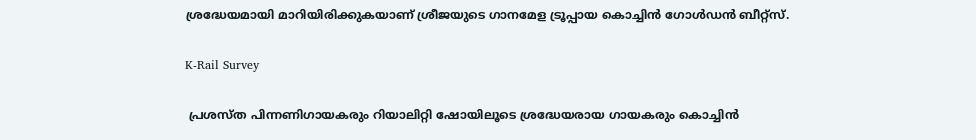ശ്രദ്ധേയമായി മാറിയിരിക്കുകയാണ് ശ്രീജയുടെ ഗാനമേള ട്രൂപ്പായ കൊച്ചിന്‍ ഗോള്‍ഡന്‍ ബീറ്റ്സ്.

K-Rail Survey

 പ്രശസ്ത പിന്നണിഗായകരും റിയാലിറ്റി ഷോയിലൂടെ ശ്രദ്ധേയരായ ഗായകരും കൊച്ചിന്‍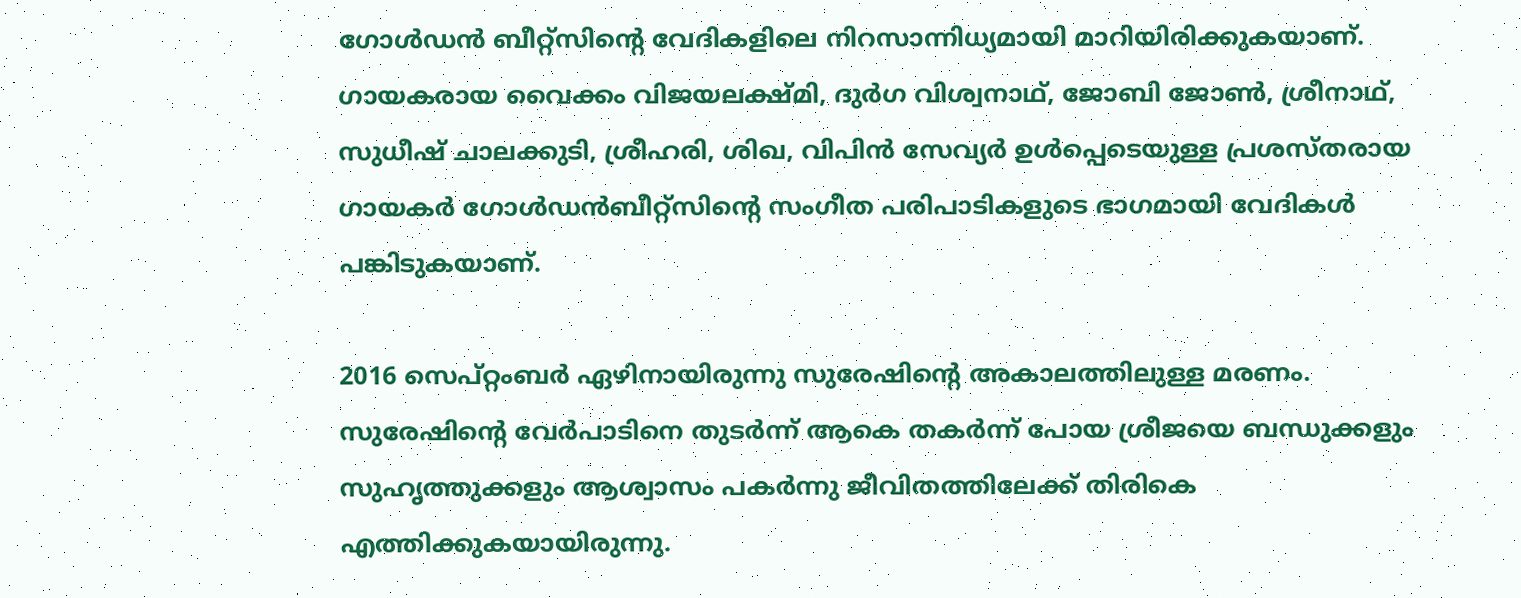ഗോള്‍ഡന്‍ ബീറ്റ്‌സിന്‍റെ വേദികളിലെ നിറസാന്നിധ്യമായി മാറിയിരിക്കുകയാണ്. ഗായകരായ വൈക്കം വിജയലക്ഷ്മി, ദുര്‍ഗ വിശ്വനാഥ്, ജോബി ജോണ്‍, ശ്രീനാഥ്, സുധീഷ് ചാലക്കുടി, ശ്രീഹരി, ശിഖ, വിപിന്‍ സേവ്യര്‍ ഉള്‍പ്പെടെയുള്ള പ്രശസ്തരായ ഗായകര്‍ ഗോള്‍ഡന്‍ബീറ്റ്‌സിന്‍റെ സംഗീത പരിപാടികളുടെ ഭാഗമായി വേദികള്‍ പങ്കിടുകയാണ്.

2016 സെപ്റ്റംബര്‍ ഏഴിനായിരുന്നു സുരേഷിന്‍റെ അകാലത്തിലുള്ള മരണം. സുരേഷിന്‍റെ വേര്‍പാടിനെ തുടര്‍ന്ന് ആകെ തകര്‍ന്ന് പോയ ശ്രീജയെ ബന്ധുക്കളും സുഹൃത്തുക്കളും ആശ്വാസം പകര്‍ന്നു ജീവിതത്തിലേക്ക് തിരികെ എത്തിക്കുകയായിരുന്നു.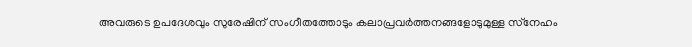അവരുടെ ഉപദേശവും സുരേഷിന് സംഗീതത്തോടും കലാപ്രവര്‍ത്തനങ്ങളോടുമുള്ള സ്‌നേഹം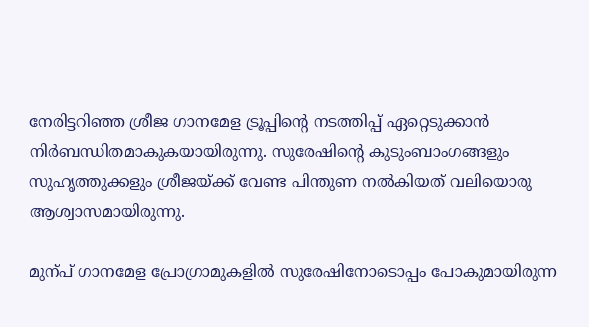നേരിട്ടറിഞ്ഞ ശ്രീജ ഗാനമേള ട്രൂപ്പിന്‍റെ നടത്തിപ്പ് ഏറ്റെടുക്കാന്‍ നിര്‍ബന്ധിതമാകുകയായിരുന്നു. സുരേഷിന്‍റെ കുടുംബാംഗങ്ങളും സുഹൃത്തുക്കളും ശ്രീജയ്ക്ക് വേണ്ട പിന്തുണ നല്‍കിയത് വലിയൊരു ആശ്വാസമായിരുന്നു.

മുന്പ് ഗാനമേള പ്രോഗ്രാമുകളില്‍ സുരേഷിനോടൊപ്പം പോകുമായിരുന്ന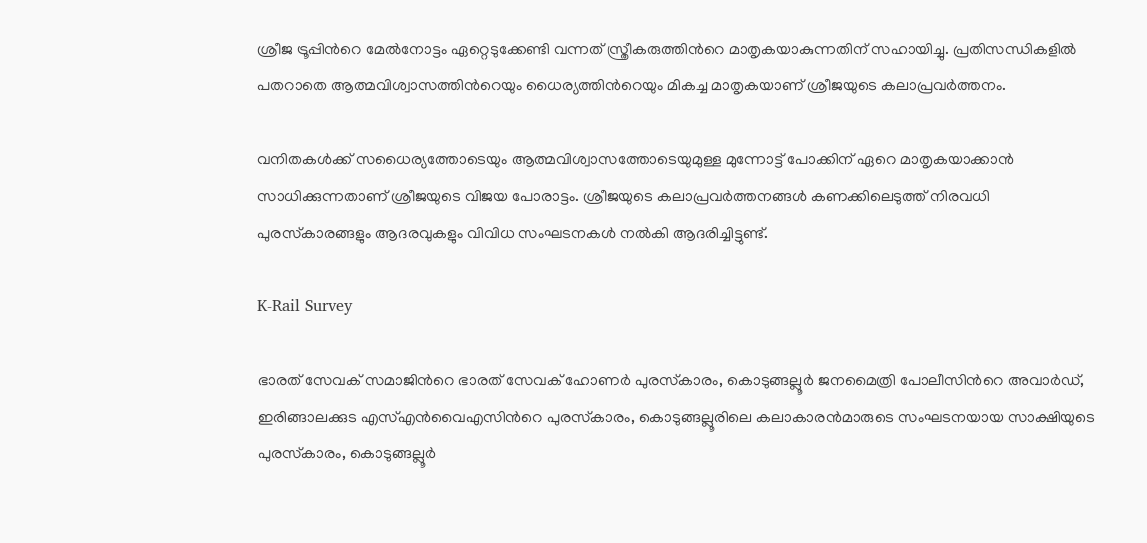ശ്രീജ ട്രൂപ്പിന്‍റെ മേല്‍നോട്ടം ഏറ്റെടുക്കേണ്ടി വന്നത് സ്ത്രീകരുത്തിന്‍റെ മാതൃകയാകുന്നതിന് സഹായിച്ചു. പ്രതിസന്ധികളില്‍ പതറാതെ ആത്മവിശ്വാസത്തിന്‍റെയും ധൈര്യത്തിന്‍റെയും മികച്ച മാതൃകയാണ് ശ്രീജയുടെ കലാപ്രവര്‍ത്തനം.

വനിതകള്‍ക്ക് സധൈര്യത്തോടെയും ആത്മവിശ്വാസത്തോടെയുമുള്ള മുന്നോട്ട് പോക്കിന് ഏറെ മാതൃകയാക്കാന്‍ സാധിക്കുന്നതാണ് ശ്രീജയുടെ വിജയ പോരാട്ടം. ശ്രീജയുടെ കലാപ്രവര്‍ത്തനങ്ങള്‍ കണക്കിലെടുത്ത് നിരവധി പുരസ്‌കാരങ്ങളും ആദരവുകളും വിവിധ സംഘടനകള്‍ നല്‍കി ആദരിച്ചിട്ടുണ്ട്.

K-Rail Survey

ഭാരത് സേവക് സമാജിന്‍റെ ഭാരത് സേവക് ഹോണര്‍ പുരസ്‌കാരം, കൊടുങ്ങല്ലൂര്‍ ജനമൈത്രി പോലീസിന്‍റെ അവാര്‍ഡ്, ഇരിങ്ങാലക്കുട എസ്എന്‍വൈഎസിന്‍റെ പുരസ്‌കാരം, കൊടുങ്ങല്ലൂരിലെ കലാകാരന്‍മാരുടെ സംഘടനയായ സാക്ഷിയുടെ പുരസ്‌കാരം, കൊടുങ്ങല്ലൂര്‍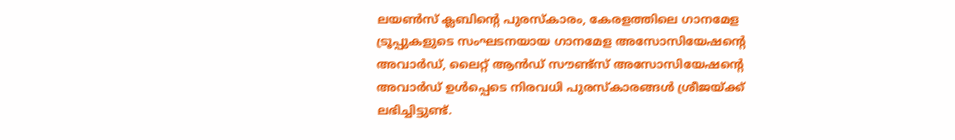ലയണ്‍സ് ക്ലബിന്‍റെ പുരസ്‌കാരം, കേരളത്തിലെ ഗാനമേള ട്രൂപ്പുകളുടെ സംഘടനയായ ഗാനമേള അസോസിയേഷന്‍റെ അവാര്‍ഡ്, ലൈറ്റ് ആൻഡ് സൗണ്ട്‌സ് അസോസിയേഷന്‍റെ അവാര്‍ഡ് ഉള്‍പ്പെടെ നിരവധി പുരസ്‌കാരങ്ങള്‍ ശ്രീജയ്ക്ക് ലഭിച്ചിട്ടുണ്ട്.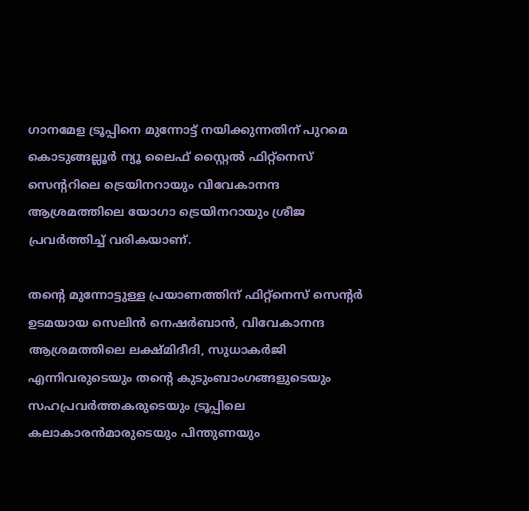ഗാനമേള ട്രൂപ്പിനെ മുന്നോട്ട് നയിക്കുന്നതിന് പുറമെ കൊടുങ്ങല്ലൂര്‍ ന്യൂ ലൈഫ് സ്റ്റൈല്‍ ഫിറ്റ്‌നെസ് സെന്‍ററിലെ ട്രെയിനറായും വിവേകാനന്ദ ആശ്രമത്തിലെ യോഗാ ട്രെയിനറായും ശ്രീജ പ്രവര്‍ത്തിച്ച് വരികയാണ്.

തന്‍റെ മുന്നോട്ടുള്ള പ്രയാണത്തിന് ഫിറ്റ്‌നെസ് സെന്‍റര്‍ ഉടമയായ സെലിന്‍ നെഷര്‍ബാന്‍, വിവേകാനന്ദ ആശ്രമത്തിലെ ലക്ഷ്മിദീദി, സുധാകര്‍ജി എന്നിവരുടെയും തന്‍റെ കുടുംബാംഗങ്ങളുടെയും സഹപ്രവര്‍ത്തകരുടെയും ട്രൂപ്പിലെ കലാകാരന്‍മാരുടെയും പിന്തുണയും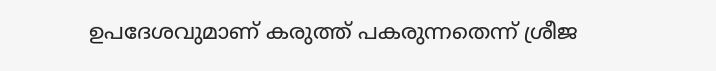ഉപദേശവുമാണ് കരുത്ത് പകരുന്നതെന്ന് ശ്രീജ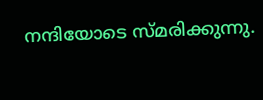നന്ദിയോടെ സ്മരിക്കുന്നു.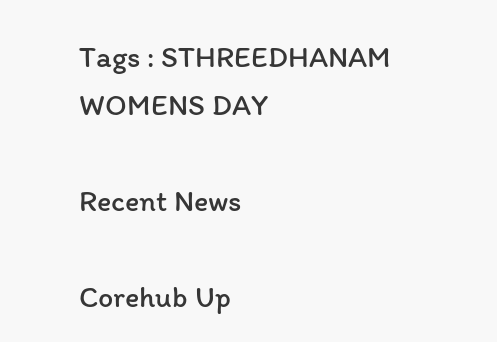Tags : STHREEDHANAM WOMENS DAY

Recent News

Corehub Up